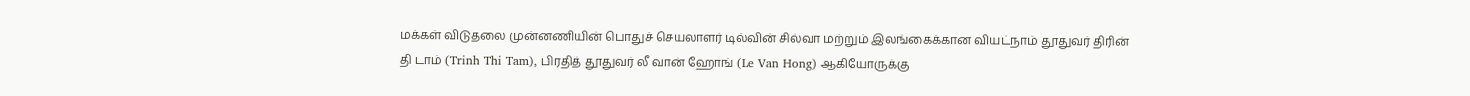மக்கள் விடுதலை முன்னணியின் பொதுச் செயலாளர் டில்வின் சில்வா மற்றும் இலங்கைக்கான வியட்நாம் தூதுவர் திரின் தி டாம் (Trinh Thi Tam), பிரதித் தூதுவர் லீ வான் ஹோங் (Le Van Hong) ஆகியோருக்கு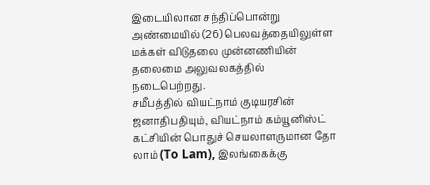இடையிலான சந்திப்பொன்று அண்மையில் (26) பெலவத்தையிலுள்ள மக்கள் விடுதலை முன்னணியின் தலைமை அலுவலகத்தில் நடைபெற்றது.
சமீபத்தில் வியட்நாம் குடியரசின் ஜனாதிபதியும், வியட்நாம் கம்யூனிஸ்ட் கட்சியின் பொதுச் செயலாளருமான தோ லாம் (To Lam), இலங்கைக்கு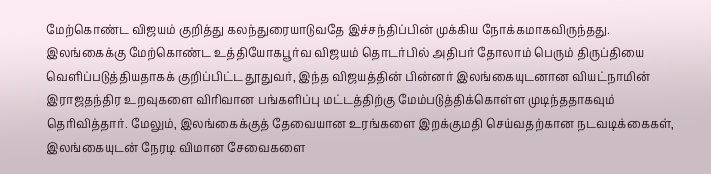மேற்கொண்ட விஜயம் குறித்து கலந்துரையாடுவதே இச்சந்திப்பின் முக்கிய நோக்கமாகவிருந்தது. இலங்கைக்கு மேற்கொண்ட உத்தியோகபூர்வ விஜயம் தொடர்பில் அதிபர் தோலாம் பெரும் திருப்தியை வெளிப்படுத்தியதாகக் குறிப்பிட்ட தூதுவர், இந்த விஜயத்தின் பின்னர் இலங்கையுடனான வியட்நாமின் இராஜதந்திர உறவுகளை விரிவான பங்களிப்பு மட்டத்திற்கு மேம்படுத்திக்கொள்ள முடிந்ததாகவும் தெரிவித்தார். மேலும், இலங்கைக்குத் தேவையான உரங்களை இறக்குமதி செய்வதற்கான நடவடிக்கைகள், இலங்கையுடன் நேரடி விமான சேவைகளை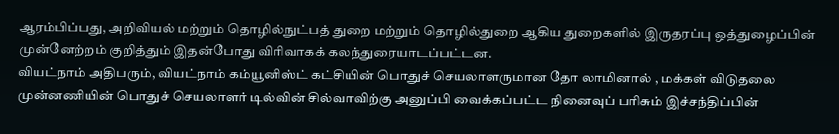ஆரம்பிப்பது, அறிவியல் மற்றும் தொழில்நுட்பத் துறை மற்றும் தொழில்துறை ஆகிய துறைகளில் இருதரப்பு ஒத்துழைப்பின் முன்னேற்றம் குறித்தும் இதன்போது விரிவாகக் கலந்துரையாடப்பட்டன.
வியட்நாம் அதிபரும், வியட்நாம் கம்யூனிஸ்ட் கட்சியின் பொதுச் செயலாளருமான தோ லாமினால் , மக்கள் விடுதலை முன்னணியின் பொதுச் செயலாளர் டில்வின் சில்வாவிற்கு அனுப்பி வைக்கப்பட்ட நினைவுப் பரிசும் இச்சந்திப்பின்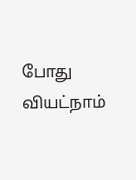போது வியட்நாம்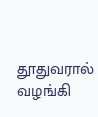தூதுவரால் வழங்கி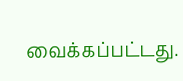வைக்கப்பட்டது.